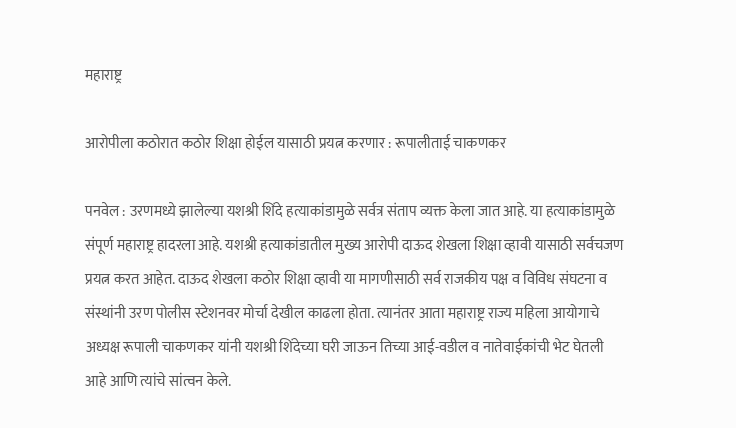महाराष्ट्र

आरोपीला कठोरात कठोर शिक्षा होईल यासाठी प्रयत्न करणार : रूपालीताई चाकणकर

पनवेल : उरणमध्ये झालेल्या यशश्री शिंदे हत्याकांडामुळे सर्वत्र संताप व्यक्त केला जात आहे. या हत्याकांडामुळे संपूर्ण महाराष्ट्र हादरला आहे. यशश्री हत्याकांडातील मुख्य आरोपी दाऊद शेखला शिक्षा व्हावी यासाठी सर्वचजण प्रयत्न करत आहेत. दाऊद शेखला कठोर शिक्षा व्हावी या मागणीसाठी सर्व राजकीय पक्ष व विविध संघटना व संस्थांनी उरण पोलीस स्टेशनवर मोर्चा देखील काढला होता. त्यानंतर आता महाराष्ट्र राज्य महिला आयोगाचे अध्यक्ष रूपाली चाकणकर यांनी यशश्री शिंदेच्या घरी जाऊन तिच्या आई-वडील व नातेवाईकांची भेट घेतली आहे आणि त्यांचे सांत्वन केले.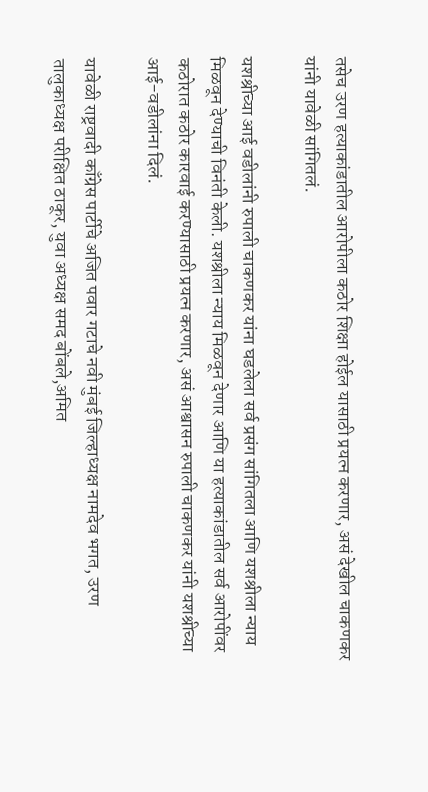तसेच उरण हत्याकांडातील आरोपीला कठोर शिक्षा होईल यासाठी प्रयत्न करणार, असं देखील चाकणकर यांनी यावेळी सांगितलं.

यशश्रीच्या आई वडीलांनी रुपाली चाकणकर यांना घडलेला सर्व प्रसंग सांगितला आणि यशश्रीला न्याय मिळवून देण्याची विनंती केली. यशश्रीला न्याय मिळवून देणार आणि या हत्याकांडातील सर्व आरोपींवर कठोरात कठोर कारवाई करण्यासाठी प्रयत्न करणार, असं आश्वासन रुपाली चाकणकर यांनी यशश्रीच्या आई-वडीलांना दिलं.

यावेळी राष्ट्रवादी काँग्रेस पार्टीचे अजित पवार गटाचे नवी मुंबई जिल्हाध्यक्ष नामदेव भगत, उरण तालुकाध्यक्ष परीक्षित ठाकूर, युवा अध्यक्ष समद बोंबले,अमित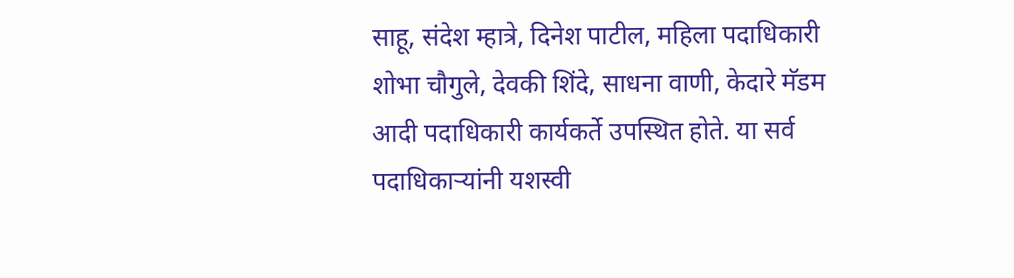साहू, संदेश म्हात्रे, दिनेश पाटील, महिला पदाधिकारी शोभा चौगुले, देवकी शिंदे, साधना वाणी, केदारे मॅडम आदी पदाधिकारी कार्यकर्ते उपस्थित होते. या सर्व पदाधिकाऱ्यांनी यशस्वी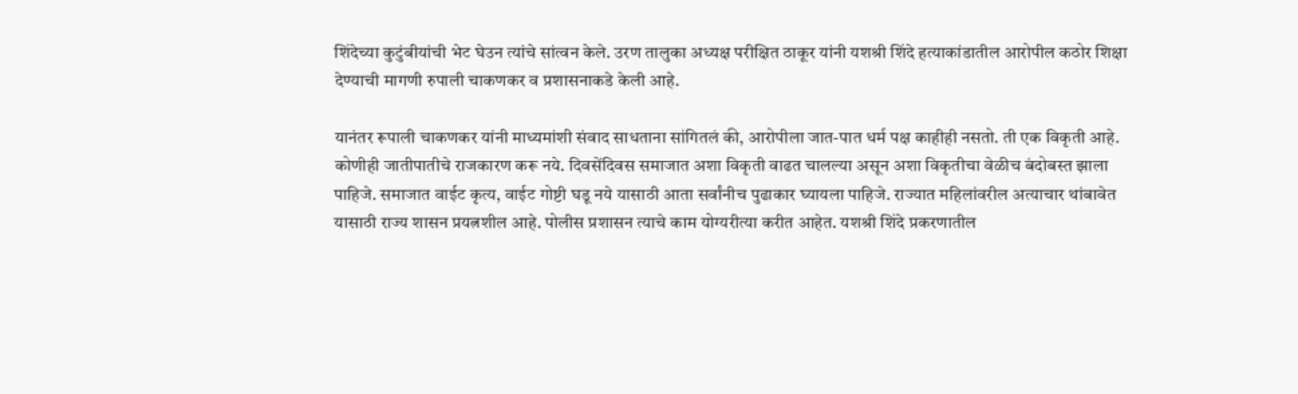शिंदेच्या कुटुंबीयांची भेट घेउन त्यांचे सांत्वन केले. उरण तालुका अध्यक्ष परीक्षित ठाकूर यांनी यशश्री शिंदे हत्याकांडातील आरोपील कठोर शिक्षा देण्याची मागणी रुपाली चाकणकर व प्रशासनाकडे केली आहे.

यानंतर रूपाली चाकणकर यांनी माध्यमांशी संवाद साधताना सांगितलं की, आरोपीला जात-पात धर्म पक्ष काहीही नसतो. ती एक विकृती आहे. कोणीही जातीपातीचे राजकारण करू नये. दिवसेंदिवस समाजात अशा विकृती वाढत चालल्या असून अशा विकृतीचा वेळीच बंदोबस्त झाला पाहिजे. समाजात वाईट कृत्य, वाईट गोष्टी घडू नये यासाठी आता सर्वांनीच पुढाकार घ्यायला पाहिजे. राज्यात महिलांवरील अत्याचार थांबावेत यासाठी राज्य शासन प्रयत्नशील आहे. पोलीस प्रशासन त्याचे काम योग्यरीत्या करीत आहेत. यशश्री शिंदे प्रकरणातील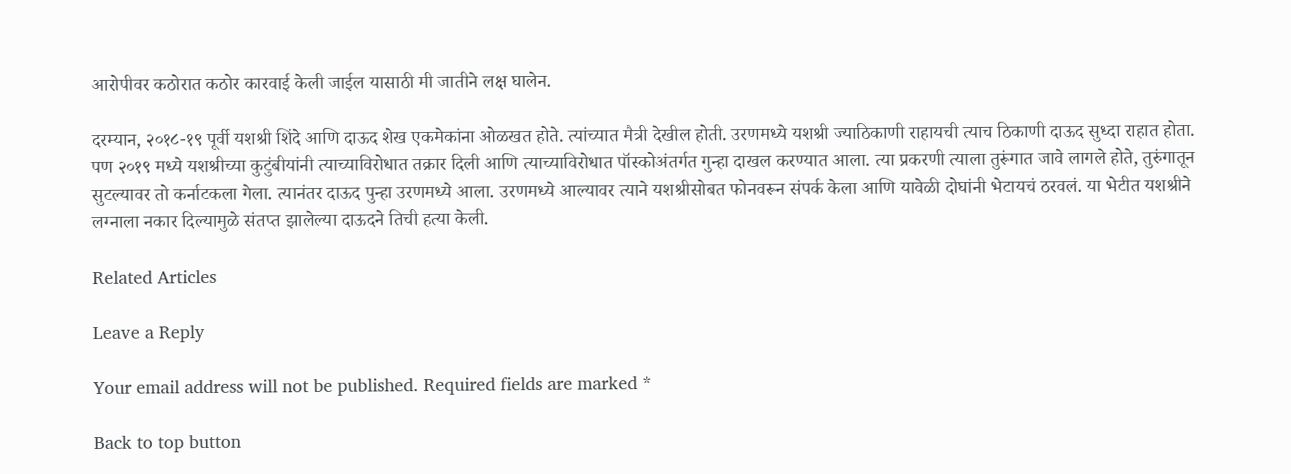आरोपीवर कठोरात कठोर कारवाई केली जाईल यासाठी मी जातीने लक्ष घालेन.

दरम्यान, २०१८-१९ पूर्वी यशश्री शिंदे आणि दाऊद शेख एकमेकांना ओळखत होते. त्यांच्यात मैत्री देखील होती. उरणमध्ये यशश्री ज्याठिकाणी राहायची त्याच ठिकाणी दाऊद सुध्दा राहात होता. पण २०१९ मध्ये यशश्रीच्या कुटुंबीयांनी त्याच्याविरोधात तक्रार दिली आणि त्याच्याविरोधात पॉस्कोअंतर्गत गुन्हा दाखल करण्यात आला. त्या प्रकरणी त्याला तुरूंगात जावे लागले होते, तुरुंगातून सुटल्यावर तो कर्नाटकला गेला. त्यानंतर दाऊद पुन्हा उरणमध्ये आला. उरणमध्ये आल्यावर त्याने यशश्रीसोबत फोनवरून संपर्क केला आणि यावेळी दोघांनी भेटायचं ठरवलं. या भेटीत यशश्रीने लग्नाला नकार दिल्यामुळे संतप्त झालेल्या दाऊदने तिची हत्या केली.

Related Articles

Leave a Reply

Your email address will not be published. Required fields are marked *

Back to top button